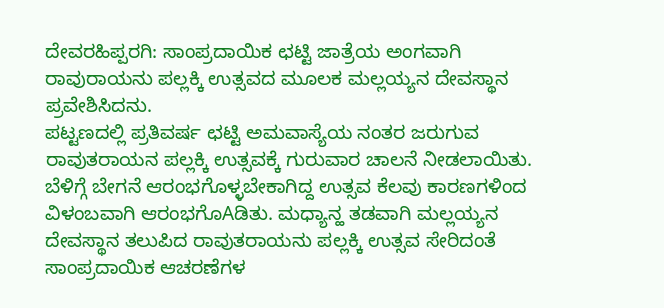ದೇವರಹಿಪ್ಪರಗಿ: ಸಾಂಪ್ರದಾಯಿಕ ಛಟ್ಟಿ ಜಾತ್ರೆಯ ಅಂಗವಾಗಿ ರಾವುರಾಯನು ಪಲ್ಲಕ್ಕಿ ಉತ್ಸವದ ಮೂಲಕ ಮಲ್ಲಯ್ಯನ ದೇವಸ್ಥಾನ ಪ್ರವೇಶಿಸಿದನು.
ಪಟ್ಟಣದಲ್ಲಿ ಪ್ರತಿವರ್ಷ ಛಟ್ಟಿ ಅಮವಾಸ್ಯೆಯ ನಂತರ ಜರುಗುವ ರಾವುತರಾಯನ ಪಲ್ಲಕ್ಕಿ ಉತ್ಸವಕ್ಕೆ ಗುರುವಾರ ಚಾಲನೆ ನೀಡಲಾಯಿತು. ಬೆಳಿಗ್ಗೆ ಬೇಗನೆ ಆರಂಭಗೊಳ್ಳಬೇಕಾಗಿದ್ದ ಉತ್ಸವ ಕೆಲವು ಕಾರಣಗಳಿಂದ ವಿಳಂಬವಾಗಿ ಆರಂಭಗೊAಡಿತು. ಮಧ್ಯಾನ್ಹ ತಡವಾಗಿ ಮಲ್ಲಯ್ಯನ ದೇವಸ್ಥಾನ ತಲುಪಿದ ರಾವುತರಾಯನು ಪಲ್ಲಕ್ಕಿ ಉತ್ಸವ ಸೇರಿದಂತೆ ಸಾಂಪ್ರದಾಯಿಕ ಆಚರಣೆಗಳ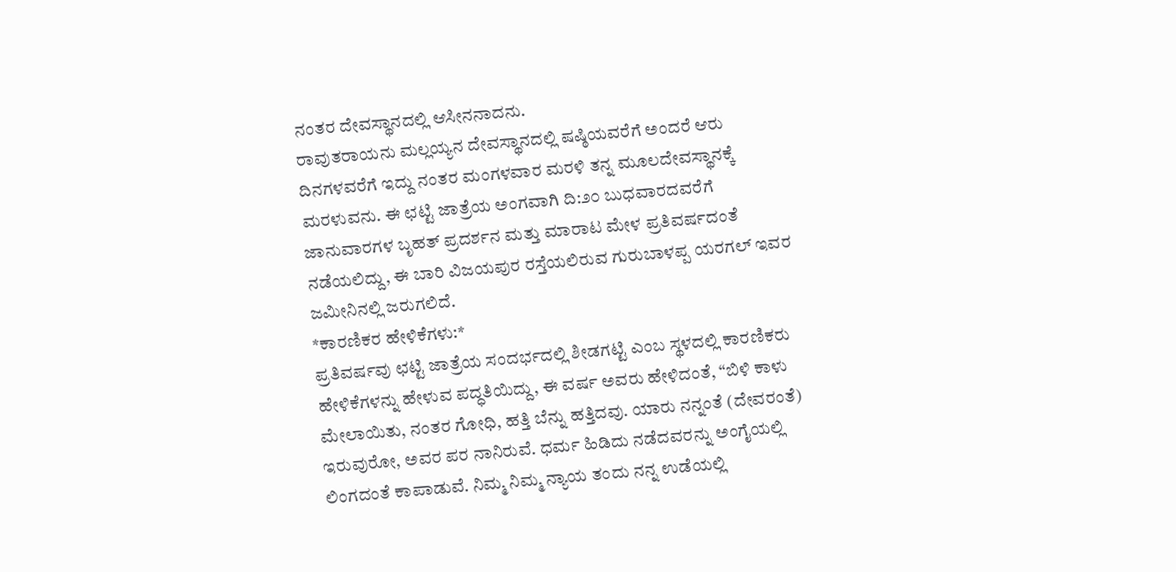ನಂತರ ದೇವಸ್ಥಾನದಲ್ಲಿ ಆಸೀನನಾದನು.
ರಾವುತರಾಯನು ಮಲ್ಲಯ್ಯನ ದೇವಸ್ಥಾನದಲ್ಲಿ ಷಷ್ಠಿಯವರೆಗೆ ಅಂದರೆ ಆರು ದಿನಗಳವರೆಗೆ ಇದ್ದು ನಂತರ ಮಂಗಳವಾರ ಮರಳಿ ತನ್ನ ಮೂಲದೇವಸ್ಥಾನಕ್ಕೆ ಮರಳುವನು. ಈ ಛಟ್ಟಿ ಜಾತ್ರೆಯ ಅಂಗವಾಗಿ ದಿ:೨೦ ಬುಧವಾರದವರೆಗೆ ಜಾನುವಾರಗಳ ಬೃಹತ್ ಪ್ರದರ್ಶನ ಮತ್ತು ಮಾರಾಟ ಮೇಳ ಪ್ರತಿವರ್ಷದಂತೆ ನಡೆಯಲಿದ್ದು, ಈ ಬಾರಿ ವಿಜಯಪುರ ರಸ್ತೆಯಲಿರುವ ಗುರುಬಾಳಪ್ಪ ಯರಗಲ್ ಇವರ ಜಮೀನಿನಲ್ಲಿ ಜರುಗಲಿದೆ.
*ಕಾರಣಿಕರ ಹೇಳಿಕೆಗಳು:*
ಪ್ರತಿವರ್ಷವು ಛಟ್ಟಿ ಜಾತ್ರೆಯ ಸಂದರ್ಭದಲ್ಲಿ ಶೀಡಗಟ್ಟಿ ಎಂಬ ಸ್ಥಳದಲ್ಲಿ ಕಾರಣಿಕರು ಹೇಳಿಕೆಗಳನ್ನು ಹೇಳುವ ಪದ್ಧತಿಯಿದ್ದು, ಈ ವರ್ಷ ಅವರು ಹೇಳಿದಂತೆ, “ಬಿಳಿ ಕಾಳು ಮೇಲಾಯಿತು, ನಂತರ ಗೋಧಿ, ಹತ್ತಿ ಬೆನ್ನು ಹತ್ತಿದವು. ಯಾರು ನನ್ನಂತೆ (ದೇವರಂತೆ) ಇರುವುರೋ, ಅವರ ಪರ ನಾನಿರುವೆ. ಧರ್ಮ ಹಿಡಿದು ನಡೆದವರನ್ನು ಅಂಗೈಯಲ್ಲಿ ಲಿಂಗದಂತೆ ಕಾಪಾಡುವೆ. ನಿಮ್ಮ ನಿಮ್ಮ ನ್ಯಾಯ ತಂದು ನನ್ನ ಉಡೆಯಲ್ಲಿ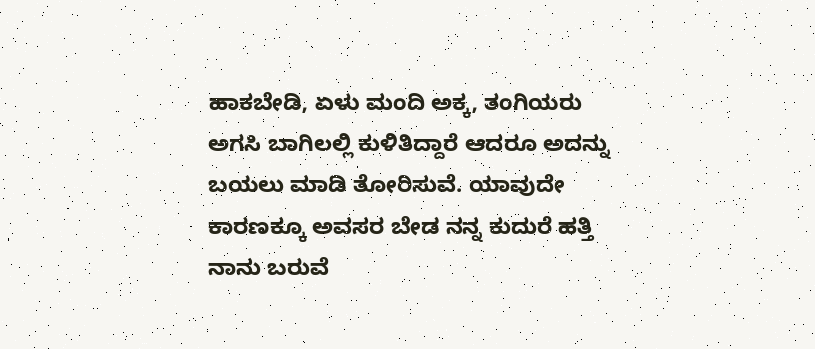ಹಾಕಬೇಡಿ, ಏಳು ಮಂದಿ ಅಕ್ಕ, ತಂಗಿಯರು ಅಗಸಿ ಬಾಗಿಲಲ್ಲಿ ಕುಳಿತಿದ್ದಾರೆ ಆದರೂ ಅದನ್ನು ಬಯಲು ಮಾಡಿ ತೋರಿಸುವೆ. ಯಾವುದೇ ಕಾರಣಕ್ಕೂ ಅವಸರ ಬೇಡ ನನ್ನ ಕುದುರೆ ಹತ್ತಿ ನಾನು ಬರುವೆ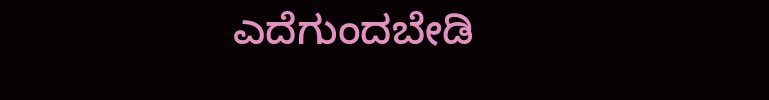ಎದೆಗುಂದಬೇಡಿ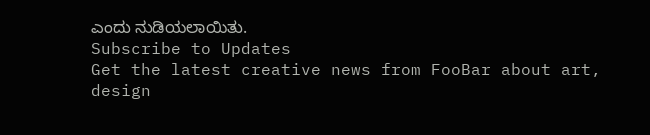ಎಂದು ನುಡಿಯಲಾಯಿತು.
Subscribe to Updates
Get the latest creative news from FooBar about art, design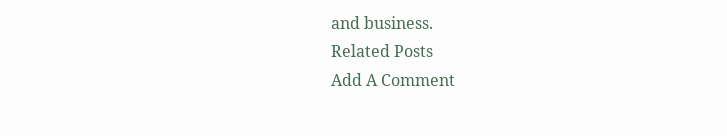and business.
Related Posts
Add A Comment